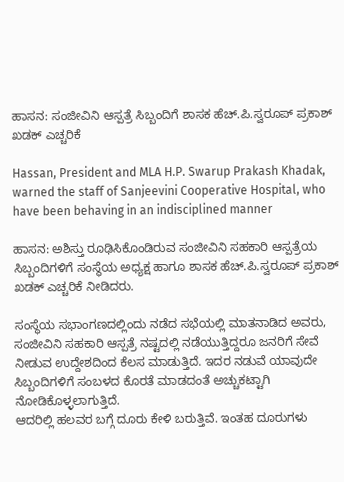ಹಾಸನ: ಸಂಜೀವಿನಿ ಆಸ್ಪತ್ರೆ ಸಿಬ್ಬಂದಿಗೆ ಶಾಸಕ ಹೆಚ್.ಪಿ.ಸ್ವರೂಪ್ ಪ್ರಕಾಶ್ ಖಡಕ್ ಎಚ್ಚರಿಕೆ

Hassan, President and MLA H.P. Swarup Prakash Khadak, warned the staff of Sanjeevini Cooperative Hospital, who have been behaving in an indisciplined manner

ಹಾಸನ: ಅಶಿಸ್ತು ರೂಢಿಸಿಕೊಂಡಿರುವ ಸಂಜೀವಿನಿ ಸಹಕಾರಿ ಆಸ್ಪತ್ರೆಯ ಸಿಬ್ಬಂದಿಗಳಿಗೆ ಸಂಸ್ಥೆಯ ಅಧ್ಯಕ್ಷ ಹಾಗೂ ಶಾಸಕ ಹೆಚ್.ಪಿ.ಸ್ವರೂಪ್ ಪ್ರಕಾಶ್ ಖಡಕ್ ಎಚ್ಚರಿಕೆ ನೀಡಿದರು.

ಸಂಸ್ಥೆಯ ಸಭಾಂಗಣದಲ್ಲಿಂದು ನಡೆದ ಸಭೆಯಲ್ಲಿ ಮಾತನಾಡಿದ ಅವರು, ಸಂಜೀವಿನಿ ಸಹಕಾರಿ ಆಸ್ಪತ್ರೆ ನಷ್ಟದಲ್ಲಿ ನಡೆಯುತ್ತಿದ್ದರೂ ಜನರಿಗೆ ಸೇವೆ ನೀಡುವ ಉದ್ದೇಶದಿಂದ ಕೆಲಸ ಮಾಡುತ್ತಿದೆ. ಇದರ ನಡುವೆ ಯಾವುದೇ ಸಿಬ್ಬಂದಿಗಳಿಗೆ ಸಂಬಳದ ಕೊರತೆ ಮಾಡದಂತೆ ಅಚ್ಚುಕಟ್ಟಾಗಿ ನೋಡಿಕೊಳ್ಳಲಾಗುತ್ತಿದೆ.
ಆದರಿಲ್ಲಿ ಹಲವರ ಬಗ್ಗೆ ದೂರು ಕೇಳಿ ಬರುತ್ತಿವೆ. ಇಂತಹ ದೂರುಗಳು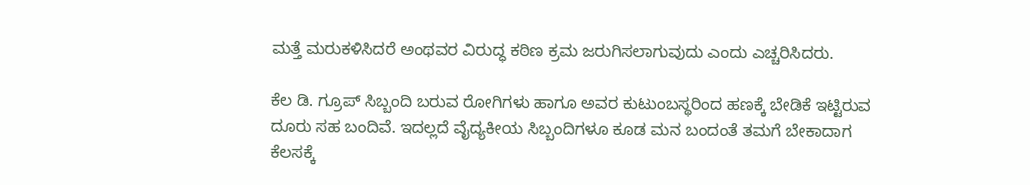ಮತ್ತೆ ಮರುಕಳಿಸಿದರೆ ಅಂಥವರ ವಿರುದ್ಧ ಕಠಿಣ ಕ್ರಮ ಜರುಗಿಸಲಾಗುವುದು ಎಂದು ಎಚ್ಚರಿಸಿದರು.

ಕೆಲ ಡಿ. ಗ್ರೂಪ್ ಸಿಬ್ಬಂದಿ ಬರುವ ರೋಗಿಗಳು ಹಾಗೂ ಅವರ ಕುಟುಂಬಸ್ಥರಿಂದ ಹಣಕ್ಕೆ ಬೇಡಿಕೆ ಇಟ್ಟಿರುವ ದೂರು ಸಹ ಬಂದಿವೆ. ಇದಲ್ಲದೆ ವೈದ್ಯಕೀಯ ಸಿಬ್ಬಂದಿಗಳೂ ಕೂಡ ಮನ ಬಂದಂತೆ ತಮಗೆ ಬೇಕಾದಾಗ ಕೆಲಸಕ್ಕೆ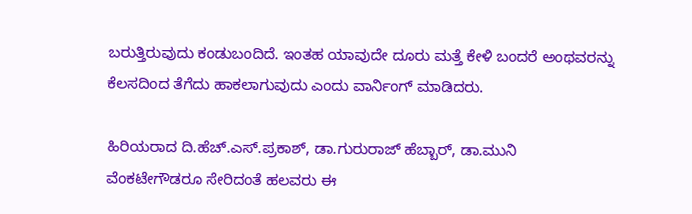ಬರುತ್ತಿರುವುದು ಕಂಡುಬಂದಿದೆ. ಇಂತಹ ಯಾವುದೇ ದೂರು ಮತ್ತೆ ಕೇಳಿ ಬಂದರೆ ಅಂಥವರನ್ನು ಕೆಲಸದಿಂದ ತೆಗೆದು ಹಾಕಲಾಗುವುದು ಎಂದು ವಾರ್ನಿಂಗ್ ಮಾಡಿದರು.

ಹಿರಿಯರಾದ ದಿ.ಹೆಚ್.ಎಸ್.ಪ್ರಕಾಶ್, ಡಾ.ಗುರುರಾಜ್ ಹೆಬ್ಬಾರ್, ಡಾ.ಮುನಿ ವೆಂಕಟೇಗೌಡರೂ ಸೇರಿದಂತೆ ಹಲವರು ಈ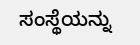ಸಂಸ್ಥೆಯನ್ನು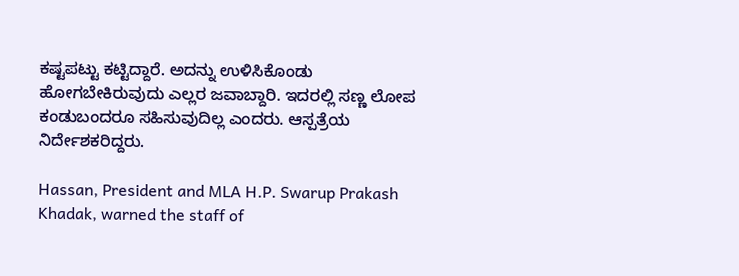ಕಷ್ಟಪಟ್ಟು ಕಟ್ಟಿದ್ದಾರೆ. ಅದನ್ನು ಉಳಿಸಿಕೊಂಡು ಹೋಗಬೇಕಿರುವುದು ಎಲ್ಲರ ಜವಾಬ್ದಾರಿ. ಇದರಲ್ಲಿ ಸಣ್ಣ ಲೋಪ ಕಂಡುಬಂದರೂ ಸಹಿಸುವುದಿಲ್ಲ ಎಂದರು. ಆಸ್ಪತ್ರೆಯ ನಿರ್ದೇಶಕರಿದ್ದರು.

Hassan, President and MLA H.P. Swarup Prakash Khadak, warned the staff of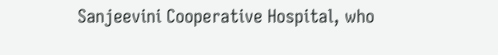Sanjeevini Cooperative Hospital, who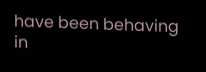have been behaving in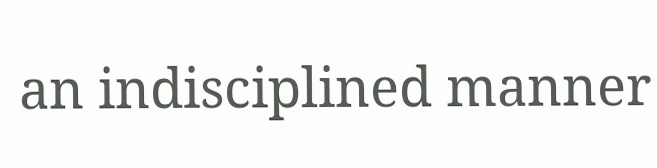an indisciplined manner